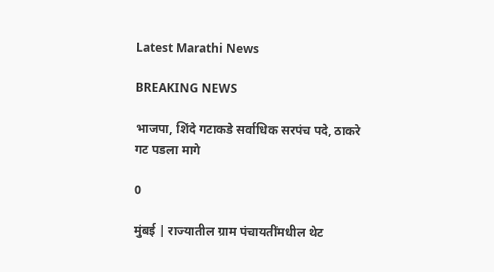Latest Marathi News

BREAKING NEWS

भाजपा, शिंदे गटाकडे सर्वाधिक सरपंच पदे, ठाकरे गट पडला मागे

0

मुंबई | राज्यातील ग्राम पंचायतींमधील थेट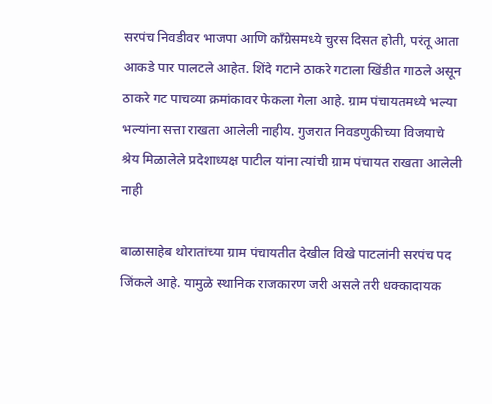सरपंच निवडीवर भाजपा आणि काँग्रेसमध्ये चुरस दिसत होती, परंतू आता आकडे पार पालटले आहेत. शिंदे गटाने ठाकरे गटाला खिंडीत गाठले असून ठाकरे गट पाचव्या क्रमांकावर फेकला गेला आहे. ग्राम पंचायतमध्ये भल्या भल्यांना सत्ता राखता आलेली नाहीय. गुजरात निवडणुकीच्या विजयाचे श्रेय मिळालेले प्रदेशाध्यक्ष पाटील यांना त्यांची ग्राम पंचायत राखता आलेली नाही

बाळासाहेब थोरातांच्या ग्राम पंचायतीत देखील विखे पाटलांनी सरपंच पद जिंकले आहे. यामुळे स्थानिक राजकारण जरी असले तरी धक्कादायक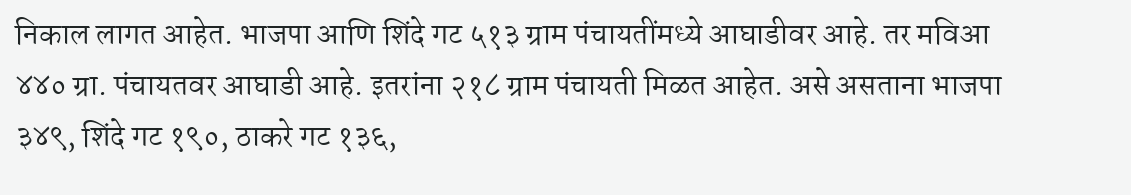निकाल लागत आहेत. भाजपा आणि शिंदे गट ५१३ ग्राम पंचायतींमध्ये आघाडीवर आहे. तर मविआ ४४० ग्रा. पंचायतवर आघाडी आहे. इतरांना २१८ ग्राम पंचायती मिळत आहेत. असे असताना भाजपा ३४९, शिंदे गट १९०, ठाकरे गट १३६,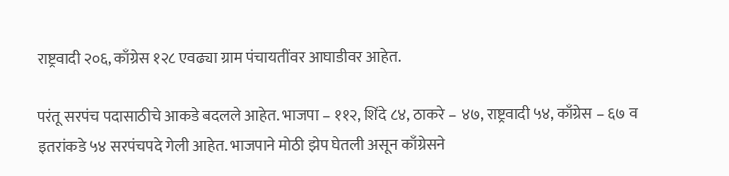राष्ट्रवादी २०६, काँग्रेस १२८ एवढ्या ग्राम पंचायतींवर आघाडीवर आहेत.

परंतू सरपंच पदासाठीचे आकडे बदलले आहेत. भाजपा – ११२, शिंदे ८४, ठाकरे – ४७, राष्ट्रवादी ५४, काँग्रेस – ६७ व इतरांकडे ५४ सरपंचपदे गेली आहेत. भाजपाने मोठी झेप घेतली असून काँग्रेसने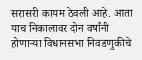सरासरी कायम ठेवली आहे. आता याच निकालावर दोन वर्षांनी होणाऱ्या विधानसभा निवडणुकीचे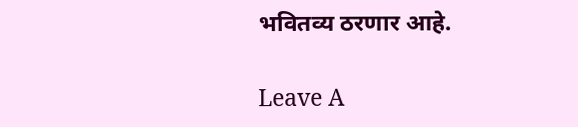भवितव्य ठरणार आहे.

Leave A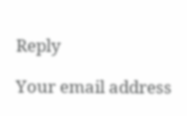Reply

Your email address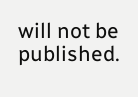will not be published.